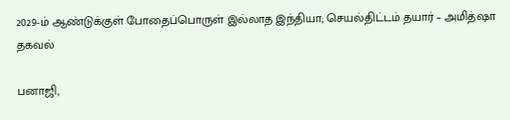2029-ம் ஆண்டுக்குள் போதைப்பொருள் இல்லாத இந்தியா; செயல்திட்டம் தயார் – அமித்ஷா தகவல்

பனாஜி,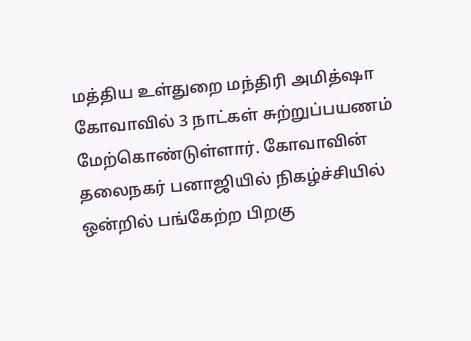மத்திய உள்துறை மந்திரி அமித்ஷா கோவாவில் 3 நாட்கள் சுற்றுப்பயணம் மேற்கொண்டுள்ளார். கோவாவின் தலைநகர் பனாஜியில் நிகழ்ச்சியில் ஒன்றில் பங்கேற்ற பிறகு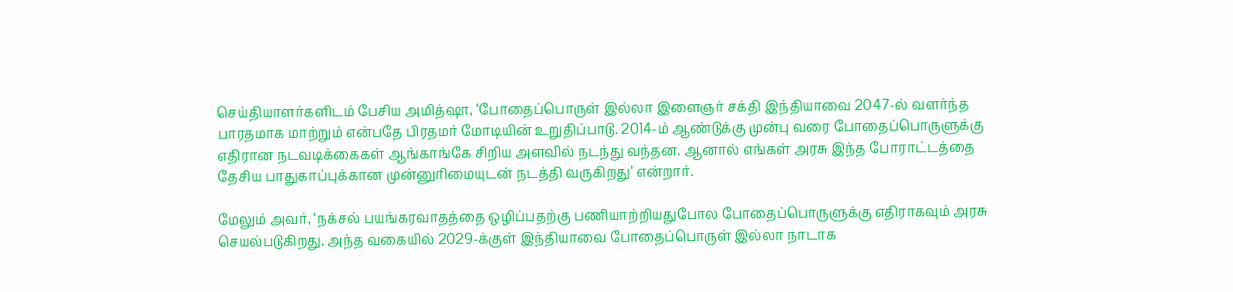செய்தியாளர்களிடம் பேசிய அமித்ஷா, ‘போதைப்பொருள் இல்லா இளைஞர் சக்தி இந்தியாவை 2047-ல் வளர்ந்த பாரதமாக மாற்றும் என்பதே பிரதமர் மோடியின் உறுதிப்பாடு. 2014-ம் ஆண்டுக்கு முன்பு வரை போதைப்பொருளுக்கு எதிரான நடவடிக்கைகள் ஆங்காங்கே சிறிய அளவில் நடந்து வந்தன. ஆனால் எங்கள் அரசு இந்த போராட்டத்தை தேசிய பாதுகாப்புக்கான முன்னுரிமையுடன் நடத்தி வருகிறது’ என்றார்.

மேலும் அவர், ‘நக்சல் பயங்கரவாதத்தை ஒழிப்பதற்கு பணியாற்றியதுபோல போதைப்பொருளுக்கு எதிராகவும் அரசு செயல்படுகிறது. அந்த வகையில் 2029-க்குள் இந்தியாவை போதைப்பொருள் இல்லா நாடாக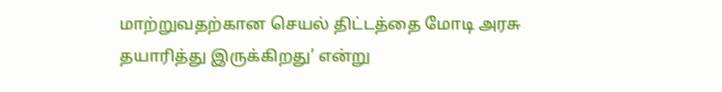மாற்றுவதற்கான செயல் திட்டத்தை மோடி அரசு தயாரித்து இருக்கிறது’ என்று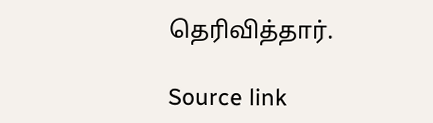தெரிவித்தார்.

Source link